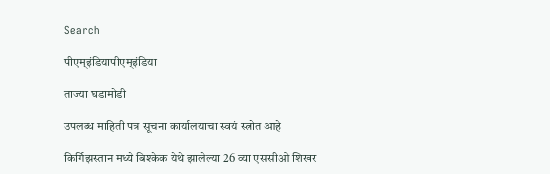Search

पीएम्इंडियापीएम्इंडिया

ताज्या घडामोडी

उपलब्ध माहिती पत्र सूचना कार्यालयाचा स्वयं स्त्रोत आहे

किर्गिझस्तान मध्ये बिश्केक येथे झालेल्या 26 व्या एससीओ शिखर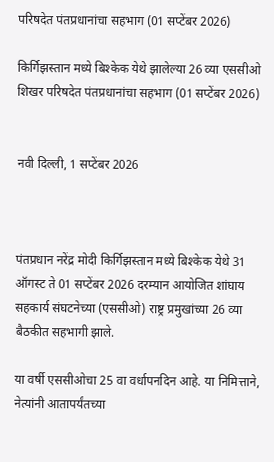परिषदेत पंतप्रधानांचा सहभाग (01 सप्टेंबर 2026)

किर्गिझस्तान मध्ये बिश्केक येथे झालेल्या 26 व्या एससीओ शिखर परिषदेत पंतप्रधानांचा सहभाग (01 सप्टेंबर 2026)


नवी दिल्‍ली, 1 सप्‍टेंबर 2026



पंतप्रधान नरेंद्र मोदी किर्गिझस्तान मध्ये बिश्केक येथे 31 ऑगस्ट ते 01 सप्टेंबर 2026 दरम्यान आयोजित शांघाय सहकार्य संघटनेच्या (एससीओ) राष्ट्र प्रमुखांच्या 26 व्या बैठकीत सहभागी झाले.

या वर्षी एससीओचा 25 वा वर्धापनदिन आहे. या निमित्ताने, नेत्यांनी आतापर्यंतच्या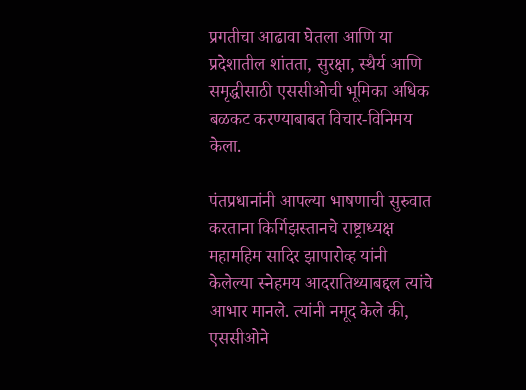प्रगतीचा आढावा घेतला आणि या प्रदेशातील शांतता, सुरक्षा, स्थैर्य आणि समृद्धीसाठी एससीओची भूमिका अधिक बळकट करण्याबाबत विचार-विनिमय केला.

पंतप्रधानांनी आपल्या भाषणाची सुरुवात करताना किर्गिझस्तानचे राष्ट्राध्यक्ष महामहिम सादिर झापारोव्ह यांनी केलेल्या स्नेहमय आदरातिथ्याबद्दल त्यांचे आभार मानले. त्यांनी नमूद केले की, एससीओने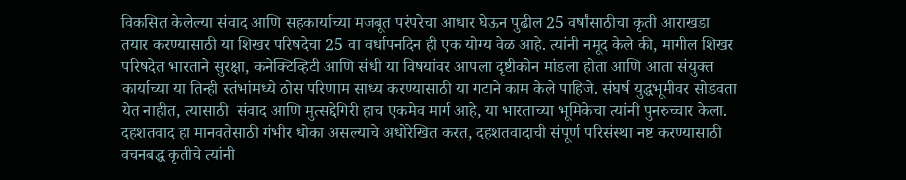विकसित केलेल्या संवाद आणि सहकार्याच्या मजबूत परंपरेचा आधार घेऊन पुढील 25 वर्षांसाठीचा कृती आराखडा तयार करण्यासाठी या शिखर परिषदेचा 25 वा वर्धापनदिन ही एक योग्य वेळ आहे. त्यांनी नमूद केले की, मागील शिखर परिषदेत भारताने सुरक्षा, कनेक्टिव्हिटी आणि संधी या विषयांवर आपला दृष्टीकोन मांडला होता आणि आता संयुक्त कार्याच्या या तिन्ही स्तंभांमध्ये ठोस परिणाम साध्य करण्यासाठी या गटाने काम केले पाहिजे. संघर्ष युद्धभूमीवर सोडवता येत नाहीत, त्यासाठी  संवाद आणि मुत्सद्देगिरी हाच एकमेव मार्ग आहे, या भारताच्या भूमिकेचा त्यांनी पुनरुच्चार केला. दहशतवाद हा मानवतेसाठी गंभीर धोका असल्याचे अधोरेखित करत, दहशतवादाची संपूर्ण परिसंस्था नष्ट करण्यासाठी वचनबद्ध कृतीचे त्यांनी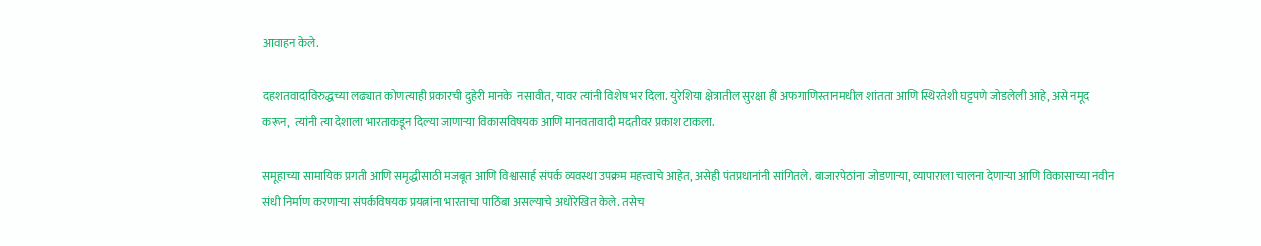आवाहन केले.

दहशतवादाविरुद्धच्या लढ्यात कोणत्याही प्रकारची दुहेरी मानके  नसावीत, यावर त्यांनी विशेष भर दिला. युरेशिया क्षेत्रातील सुरक्षा ही अफगाणिस्तानमधील शांतता आणि स्थिरतेशी घट्टपणे जोडलेली आहे, असे नमूद करून,  त्यांनी त्या देशाला भारताकडून दिल्या जाणाऱ्या विकासविषयक आणि मानवतावादी मदतीवर प्रकाश टाकला.

समूहाच्या सामायिक प्रगती आणि समृद्धीसाठी मजबूत आणि विश्वासार्ह संपर्क व्यवस्था उपक्रम महत्त्वाचे आहेत, असेही पंतप्रधानांनी सांगितले. बाजारपेठांना जोडणाऱ्या, व्यापाराला चालना देणाऱ्या आणि विकासाच्या नवीन संधी निर्माण करणाऱ्या संपर्कविषयक प्रयत्नांना भारताचा पाठिंबा असल्याचे अधोरेखित केले. तसेच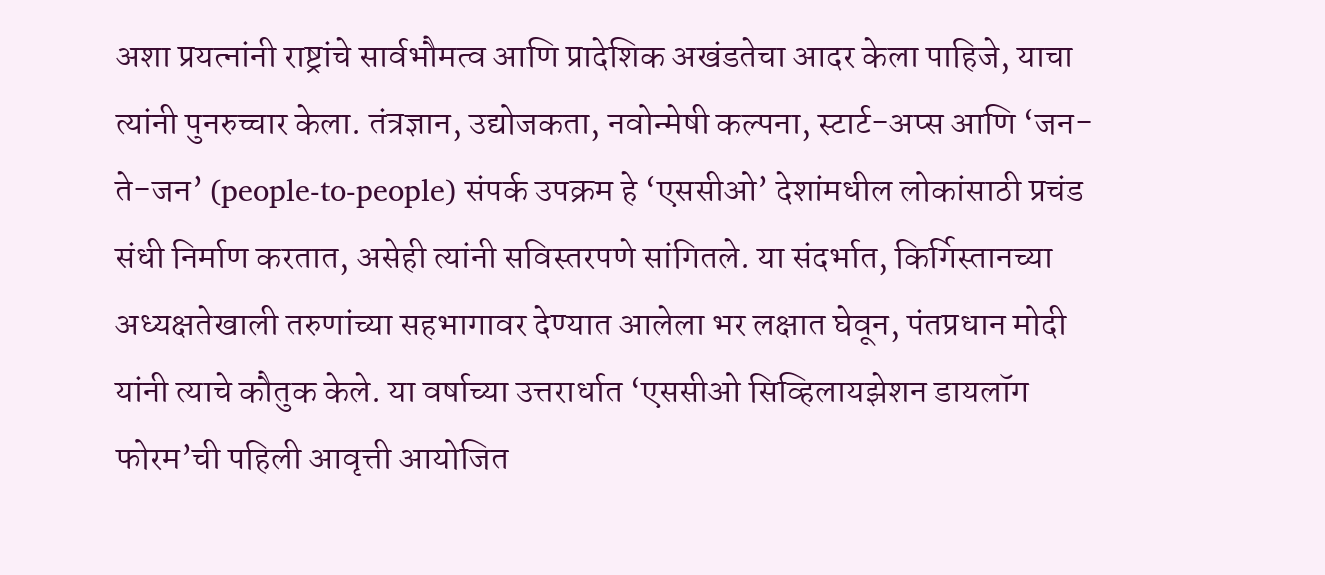अशा प्रयत्नांनी राष्ट्रांचे सार्वभौमत्व आणि प्रादेशिक अखंडतेचा आदर केला पाहिजे, याचा त्यांनी पुनरुच्चार केला. तंत्रज्ञान, उद्योजकता, नवोन्मेषी कल्पना, स्टार्ट-अप्स आणि ‘जन-ते-जन’ (people-to-people) संपर्क उपक्रम हे ‘एससीओ’ देशांमधील लोकांसाठी प्रचंड संधी निर्माण करतात, असेही त्यांनी सविस्तरपणे सांगितले. या संदर्भात, किर्गिस्तानच्या अध्यक्षतेखाली तरुणांच्या सहभागावर देण्यात आलेला भर लक्षात घेवून, पंतप्रधान मोदी यांनी त्याचे कौतुक केले. या वर्षाच्या उत्तरार्धात ‘एससीओ सिव्हिलायझेशन डायलॉग फोरम’ची पहिली आवृत्ती आयोजित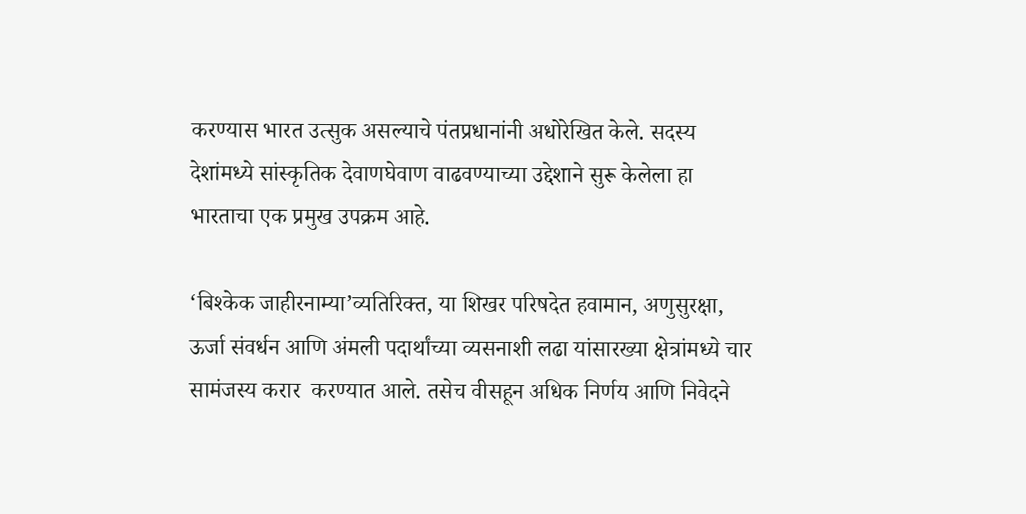करण्यास भारत उत्सुक असल्याचे पंतप्रधानांनी अधोरेखित केले. सदस्य देशांमध्ये सांस्कृतिक देवाणघेवाण वाढवण्याच्या उद्देशाने सुरू केलेला हा भारताचा एक प्रमुख उपक्रम आहे.

‘बिश्केक जाहीरनाम्या’व्यतिरिक्त, या शिखर परिषदेत हवामान, अणुसुरक्षा, ऊर्जा संवर्धन आणि अंमली पदार्थांच्या व्यसनाशी लढा यांसारख्या क्षेत्रांमध्ये चार सामंजस्य करार  करण्‍यात आले. तसेच वीसहून अधिक निर्णय आणि निवेदने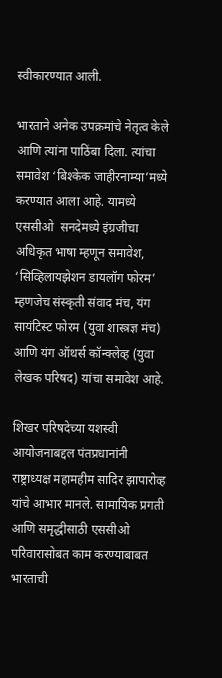स्वीकारण्यात आली.

भारताने अनेक उपक्रमांचे नेतृत्व केले आणि त्यांना पाठिंबा दिला. त्यांचा  समावेश ‘बिश्केक जाहीरनाम्या’मध्ये करण्यात आला आहे. यामध्ये एससीओ  सनदेमध्ये इंग्रजीचा अधिकृत भाषा म्हणून समावेश, ‘सिव्हिलायझेशन डायलॉग फोरम’ म्हणजेच संस्‍कृती संवाद मंच, यंग सायंटिस्ट फोरम (युवा शास्त्रज्ञ मंच) आणि यंग ऑथर्स कॉन्क्लेव्ह (युवा लेखक परिषद) यांचा समावेश आहे.

शिखर परिषदेच्या यशस्वी आयोजनाबद्दल पंतप्रधानांनी राष्ट्राध्यक्ष महामहीम सादिर झापारोव्ह यांचे आभार मानले. सामायिक प्रगती आणि समृद्धीसाठी एससीओ परिवारासोबत काम करण्याबाबत भारताची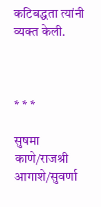कटिबद्धता त्यांनी व्यक्त केली.



* * *

सुषमा काणे/राजश्री आगाशे/सुवर्णा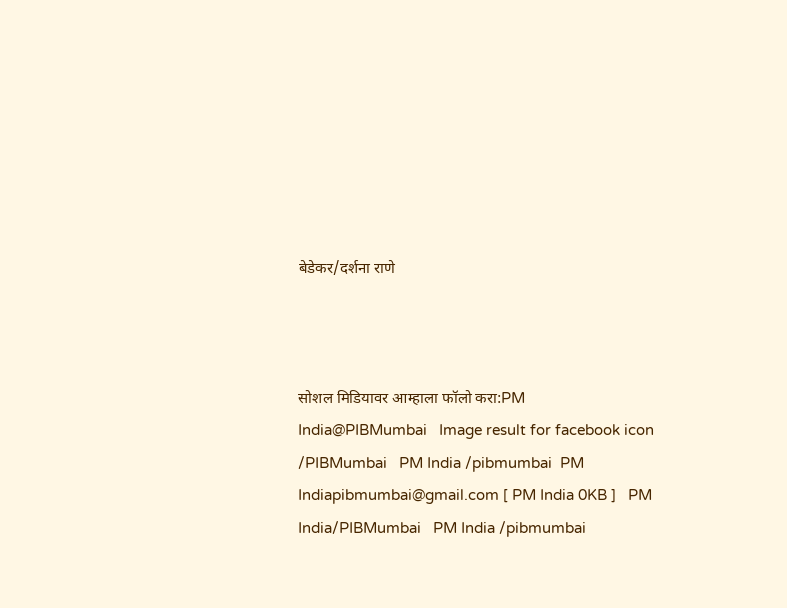बेडेकर/दर्शना राणे



सोशल मिडियावर आम्हाला फॉलो करा:PM India@PIBMumbai   Image result for facebook icon /PIBMumbai   PM India /pibmumbai  PM Indiapibmumbai@gmail.com [ PM India 0KB ]   PM India/PIBMumbai   PM India /pibmumbai